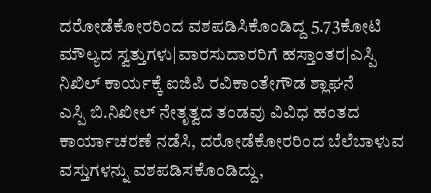ದರೋಡೆಕೋರರಿಂದ ವಶಪಡಿಸಿಕೊಂಡಿದ್ದ 5.73ಕೋಟಿ ಮೌಲ್ಯದ ಸ್ವತ್ತುಗಳು|ವಾರಸುದಾರರಿಗೆ ಹಸ್ತಾಂತರ|ಎಸ್ಪಿ ನಿಖಿಲ್ ಕಾರ್ಯಕ್ಕೆ ಐಜಿಪಿ ರವಿಕಾಂತೇಗೌಡ ಶ್ಲಾಘನೆ
ಎಸ್ಪಿ ಬಿ.ನಿಖೀಲ್ ನೇತೃತ್ವದ ತಂಡವು ವಿವಿಧ ಹಂತದ ಕಾರ್ಯಾಚರಣೆ ನಡೆಸಿ, ದರೋಡೆಕೋರರಿಂದ ಬೆಲೆಬಾಳುವ ವಸ್ತುಗಳನ್ನು ವಶಪಡಿಸಕೊಂಡಿದ್ದು,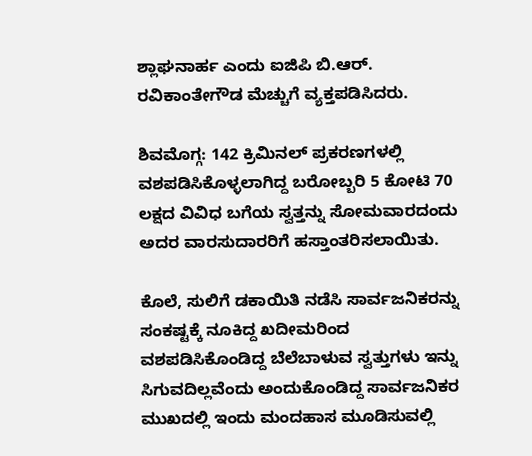ಶ್ಲಾಘನಾರ್ಹ ಎಂದು ಐಜಿಪಿ ಬಿ.ಆರ್. ರವಿಕಾಂತೇಗೌಡ ಮೆಚ್ಚುಗೆ ವ್ಯಕ್ತಪಡಿಸಿದರು.

ಶಿವಮೊಗ್ಗ: 142 ಕ್ರಿಮಿನಲ್ ಪ್ರಕರಣಗಳಲ್ಲಿ ವಶಪಡಿಸಿಕೊಳ್ಳಲಾಗಿದ್ದ ಬರೋಬ್ಬರಿ 5 ಕೋಟಿ 70 ಲಕ್ಷದ ವಿವಿಧ ಬಗೆಯ ಸ್ವತ್ತನ್ನು ಸೋಮವಾರದಂದು ಅದರ ವಾರಸುದಾರರಿಗೆ ಹಸ್ತಾಂತರಿಸಲಾಯಿತು.

ಕೊಲೆ, ಸುಲಿಗೆ ಡಕಾಯಿತಿ ನಡೆಸಿ ಸಾರ್ವಜನಿಕರನ್ನು ಸಂಕಷ್ಟಕ್ಕೆ ನೂಕಿದ್ದ ಖದೀಮರಿಂದ ವಶಪಡಿಸಿಕೊಂಡಿದ್ದ ಬೆಲೆಬಾಳುವ ಸ್ವತ್ತುಗಳು ಇನ್ನು ಸಿಗುವದಿಲ್ಲವೆಂದು ಅಂದುಕೊಂಡಿದ್ದ ಸಾರ್ವಜನಿಕರ ಮುಖದಲ್ಲಿ ಇಂದು ಮಂದಹಾಸ ಮೂಡಿಸುವಲ್ಲಿ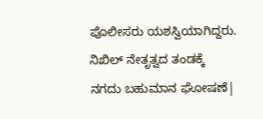ಪೊಲೀಸರು ಯಶಸ್ವಿಯಾಗಿದ್ದರು.
ನಿಖಿಲ್ ನೇತೃತ್ವದ ತಂಡಕ್ಕೆ
ನಗದು ಬಹುಮಾನ ಘೋಷಣೆ|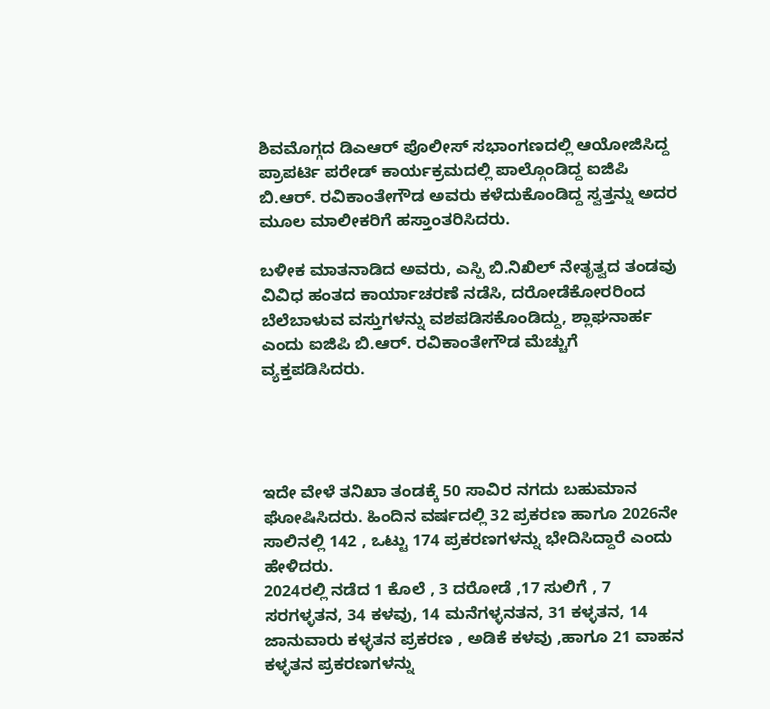ಶಿವಮೊಗ್ಗದ ಡಿಎಆರ್ ಪೊಲೀಸ್ ಸಭಾಂಗಣದಲ್ಲಿ ಆಯೋಜಿಸಿದ್ದ ಪ್ರಾಪರ್ಟಿ ಪರೇಡ್ ಕಾರ್ಯಕ್ರಮದಲ್ಲಿ ಪಾಲ್ಗೊಂಡಿದ್ದ ಐಜಿಪಿ ಬಿ.ಆರ್. ರವಿಕಾಂತೇಗೌಡ ಅವರು ಕಳೆದುಕೊಂಡಿದ್ದ ಸ್ವತ್ತನ್ನು ಅದರ ಮೂಲ ಮಾಲೀಕರಿಗೆ ಹಸ್ತಾಂತರಿಸಿದರು.

ಬಳೀಕ ಮಾತನಾಡಿದ ಅವರು, ಎಸ್ಪಿ ಬಿ.ನಿಖಿಲ್ ನೇತೃತ್ವದ ತಂಡವು ವಿವಿಧ ಹಂತದ ಕಾರ್ಯಾಚರಣೆ ನಡೆಸಿ, ದರೋಡೆಕೋರರಿಂದ ಬೆಲೆಬಾಳುವ ವಸ್ತುಗಳನ್ನು ವಶಪಡಿಸಕೊಂಡಿದ್ದು, ಶ್ಲಾಘನಾರ್ಹ ಎಂದು ಐಜಿಪಿ ಬಿ.ಆರ್. ರವಿಕಾಂತೇಗೌಡ ಮೆಚ್ಚುಗೆ ವ್ಯಕ್ತಪಡಿಸಿದರು.




ಇದೇ ವೇಳೆ ತನಿಖಾ ತಂಡಕ್ಕೆ 50 ಸಾವಿರ ನಗದು ಬಹುಮಾನ ಘೋಷಿಸಿದರು. ಹಿಂದಿನ ವರ್ಷದಲ್ಲಿ 32 ಪ್ರಕರಣ ಹಾಗೂ 2026ನೇ ಸಾಲಿನಲ್ಲಿ 142 , ಒಟ್ಟು 174 ಪ್ರಕರಣಗಳನ್ನು ಭೇದಿಸಿದ್ದಾರೆ ಎಂದು ಹೇಳಿದರು.
2024ರಲ್ಲಿ ನಡೆದ 1 ಕೊಲೆ , 3 ದರೋಡೆ ,17 ಸುಲಿಗೆ , 7 ಸರಗಳ್ಳತನ, 34 ಕಳವು, 14 ಮನೆಗಳ್ಳನತನ, 31 ಕಳ್ಳತನ, 14 ಜಾನುವಾರು ಕಳ್ಳತನ ಪ್ರಕರಣ , ಅಡಿಕೆ ಕಳವು ,ಹಾಗೂ 21 ವಾಹನ ಕಳ್ಳತನ ಪ್ರಕರಣಗಳನ್ನು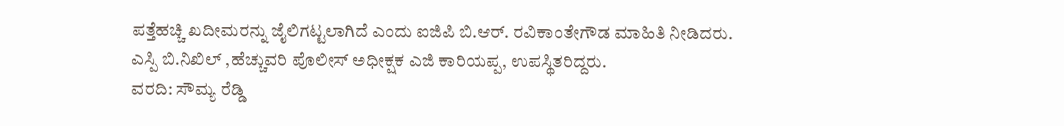ಪತ್ತೆಹಚ್ಚಿ ಖದೀಮರನ್ನು ಜೈಲಿಗಟ್ಟಲಾಗಿದೆ ಎಂದು ಐಜಿಪಿ ಬಿ.ಆರ್. ರವಿಕಾಂತೇಗೌಡ ಮಾಹಿತಿ ನೀಡಿದರು.
ಎಸ್ಪಿ ಬಿ.ನಿಖಿಲ್ ,ಹೆಚ್ಚುವರಿ ಪೊಲೀಸ್ ಅಧೀಕ್ಷಕ ಎಜಿ ಕಾರಿಯಪ್ಪ, ಉಪಸ್ಥಿತರಿದ್ದರು.
ವರದಿ: ಸೌಮ್ಯ ರೆಡ್ಡಿ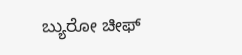ಬ್ಯುರೋ ಚೀಫ್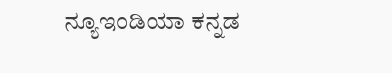ನ್ಯೂಇಂಡಿಯಾ ಕನ್ನಡ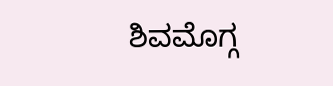ಶಿವಮೊಗ್ಗ